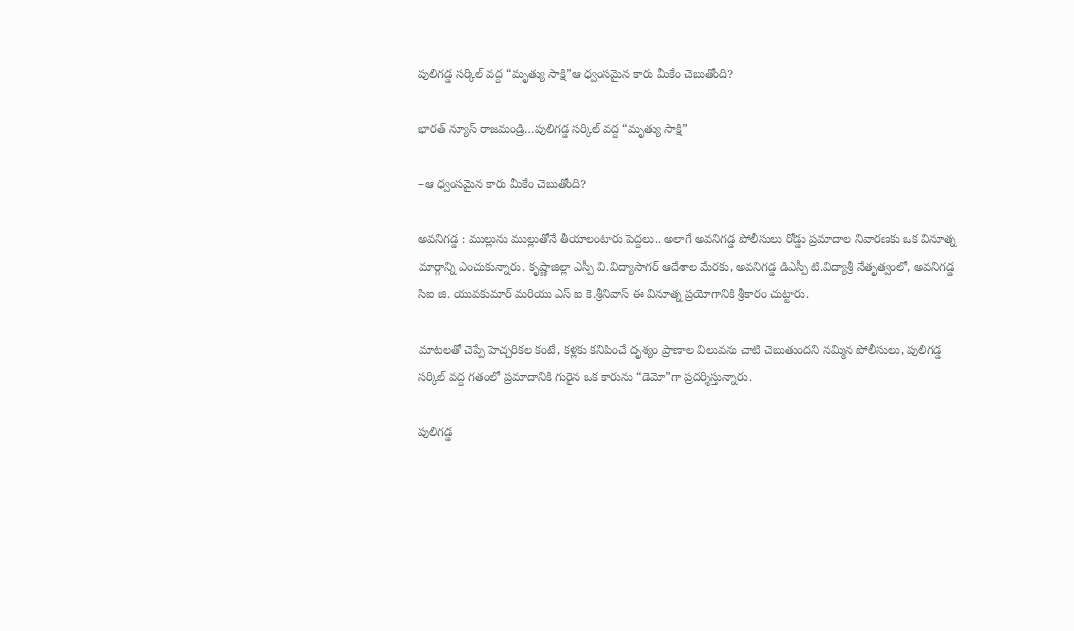పులిగడ్డ సర్కిల్ వద్ద “మృత్యు సాక్షి”ఆ ధ్వంసమైన కారు మీకేం చెబుతోంది?

భారత్ న్యూస్ రాజమండ్రి…పులిగడ్డ సర్కిల్ వద్ద “మృత్యు సాక్షి”

–ఆ ధ్వంసమైన కారు మీకేం చెబుతోంది?

అవనిగడ్డ : ముల్లును ముల్లుతోనే తీయాలంటారు పెద్దలు.. అలాగే అవనిగడ్డ పోలీసులు రోడ్డు ప్రమాదాల నివారణకు ఒక వినూత్న మార్గాన్ని ఎంచుకున్నారు. కృష్ణాజిల్లా ఎస్పీ వి.విద్యాసాగర్ ఆదేశాల మేరకు, అవనిగడ్డ డిఎస్పీ టి.విద్యాశ్రీ నేతృత్వంలో, అవనిగడ్డ సిఐ జి. యువకుమార్ మరియు ఎస్ ఐ కె.శ్రీనివాస్ ఈ వినూత్న ప్రయోగానికి శ్రీకారం చుట్టారు.

మాటలతో చెప్పే హెచ్చరికల కంటే, కళ్లకు కనిపించే దృశ్యం ప్రాణాల విలువను చాటి చెబుతుందని నమ్మిన పోలీసులు, పులిగడ్డ సర్కిల్ వద్ద గతంలో ప్రమాదానికి గురైన ఒక కారును “డెమో”గా ప్రదర్శిస్తున్నారు.

పులిగడ్డ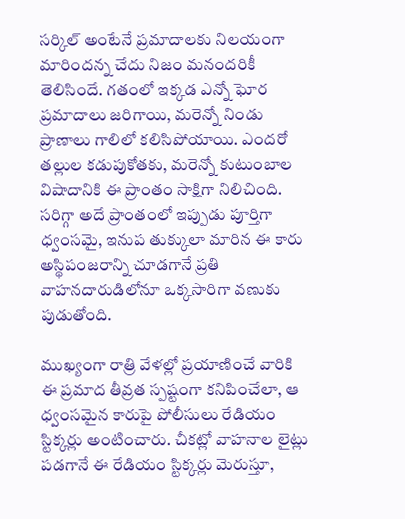సర్కిల్ అంటేనే ప్రమాదాలకు నిలయంగా మారిందన్న చేదు నిజం మనందరికీ తెలిసిందే. గతంలో ఇక్కడ ఎన్నో ఘోర ప్రమాదాలు జరిగాయి, మరెన్నో నిండు ప్రాణాలు గాలిలో కలిసిపోయాయి. ఎందరో తల్లుల కడుపుకోతకు, మరెన్నో కుటుంబాల విషాదానికి ఈ ప్రాంతం సాక్షిగా నిలిచింది. సరిగ్గా అదే ప్రాంతంలో ఇప్పుడు పూర్తిగా ధ్వంసమై, ఇనుప తుక్కులా మారిన ఈ కారు అస్థిపంజరాన్ని చూడగానే ప్రతి వాహనదారుడిలోనూ ఒక్కసారిగా వణుకు పుడుతోంది.

ముఖ్యంగా రాత్రి వేళల్లో ప్రయాణించే వారికి ఈ ప్రమాద తీవ్రత స్పష్టంగా కనిపించేలా, ఆ ధ్వంసమైన కారుపై పోలీసులు రేడియం స్టిక్కర్లు అంటించారు. చీకట్లో వాహనాల లైట్లు పడగానే ఈ రేడియం స్టిక్కర్లు మెరుస్తూ,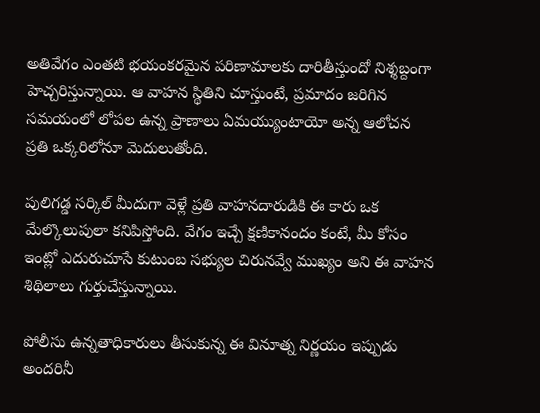అతివేగం ఎంతటి భయంకరమైన పరిణామాలకు దారితీస్తుందో నిశ్శబ్దంగా హెచ్చరిస్తున్నాయి. ఆ వాహన స్థితిని చూస్తుంటే, ప్రమాదం జరిగిన సమయంలో లోపల ఉన్న ప్రాణాలు ఏమయ్యుంటాయో అన్న ఆలోచన ప్రతి ఒక్కరిలోనూ మెదులుతోంది.

పులిగడ్డ సర్కిల్ మీదుగా వెళ్లే ప్రతి వాహనదారుడికి ఈ కారు ఒక మేల్కొలుపులా కనిపిస్తోంది. వేగం ఇచ్చే క్షణికానందం కంటే, మీ కోసం ఇంట్లో ఎదురుచూసే కుటుంబ సభ్యుల చిరునవ్వే ముఖ్యం అని ఈ వాహన శిథిలాలు గుర్తుచేస్తున్నాయి.

పోలీసు ఉన్నతాధికారులు తీసుకున్న ఈ వినూత్న నిర్ణయం ఇప్పుడు అందరినీ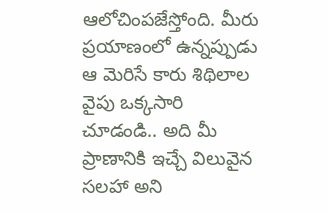ఆలోచింపజేస్తోంది. మీరు ప్రయాణంలో ఉన్నప్పుడు ఆ మెరిసే కారు శిథిలాల వైపు ఒక్కసారి చూడండి.. అది మీ ప్రాణానికి ఇచ్చే విలువైన సలహా అని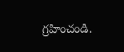గ్రహించండి.